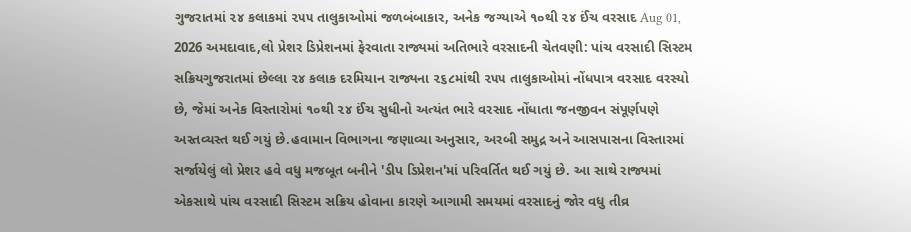ગુજરાતમાં ૨૪ કલાકમાં ૨૫૫ તાલુકાઓમાં જળબંબાકાર, અનેક જગ્યાએ ૧૦થી ૨૪ ઈંચ વરસાદ Aug 01, 2026 અમદાવાદ,લો પ્રેશર ડિપ્રેશનમાં ફેરવાતા રાજ્યમાં અતિભારે વરસાદની ચેતવણી: પાંચ વરસાદી સિસ્ટમ સક્રિયગુજરાતમાં છેલ્લા ૨૪ કલાક દરમિયાન રાજ્યના ૨૬૮માંથી ૨૫૫ તાલુકાઓમાં નોંધપાત્ર વરસાદ વરસ્યો છે, જેમાં અનેક વિસ્તારોમાં ૧૦થી ૨૪ ઈંચ સુધીનો અત્યંત ભારે વરસાદ નોંધાતા જનજીવન સંપૂર્ણપણે અસ્તવ્યસ્ત થઈ ગયું છે.હવામાન વિભાગના જણાવ્યા અનુસાર, અરબી સમુદ્ર અને આસપાસના વિસ્તારમાં સર્જાયેલું લો પ્રેશર હવે વધુ મજબૂત બનીને 'ડીપ ડિપ્રેશન'માં પરિવર્તિત થઈ ગયું છે. આ સાથે રાજ્યમાં એકસાથે પાંચ વરસાદી સિસ્ટમ સક્રિય હોવાના કારણે આગામી સમયમાં વરસાદનું જોર વધુ તીવ્ર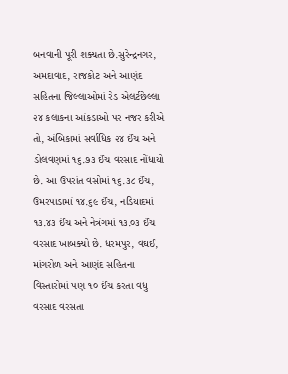બનવાની પૂરી શક્યતા છે.સુરેન્દ્રનગર, અમદાવાદ, રાજકોટ અને આણંદ સહિતના જિલ્લાઓમાં રેડ એલર્ટછેલ્લા ૨૪ કલાકના આંકડાઓ પર નજર કરીએ તો, અંબિકામાં સર્વાધિક ૨૪ ઈંચ અને ડોલવણમાં ૧૬.૭૩ ઈંચ વરસાદ નોંધાયો છે. આ ઉપરાંત વસોમાં ૧૬.૩૮ ઈંચ, ઉમરપાડામાં ૧૪.૬૯ ઈંચ, નડિયાદમાં ૧૩.૪૩ ઈંચ અને નેત્રંગમાં ૧૩.૦૩ ઈંચ વરસાદ ખાબક્યો છે. ધરમપુર, વઘઈ, માંગરોળ અને આણંદ સહિતના વિસ્તારોમાં પણ ૧૦ ઈંચ કરતા વધુ વરસાદ વરસતા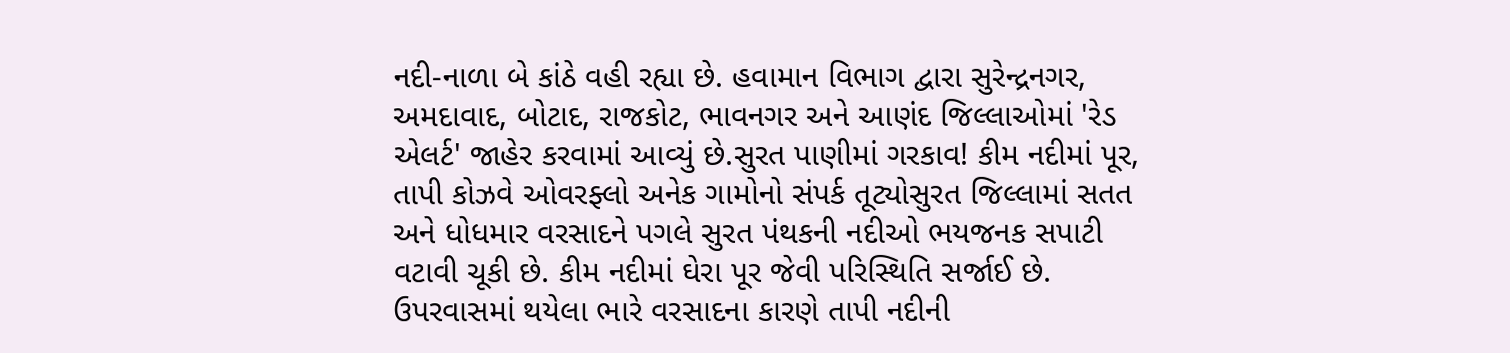નદી-નાળા બે કાંઠે વહી રહ્યા છે. હવામાન વિભાગ દ્વારા સુરેન્દ્રનગર, અમદાવાદ, બોટાદ, રાજકોટ, ભાવનગર અને આણંદ જિલ્લાઓમાં 'રેડ એલર્ટ' જાહેર કરવામાં આવ્યું છે.સુરત પાણીમાં ગરકાવ! કીમ નદીમાં પૂર, તાપી કોઝવે ઓવરફ્લો અનેક ગામોનો સંપર્ક તૂટ્યોસુરત જિલ્લામાં સતત અને ધોધમાર વરસાદને પગલે સુરત પંથકની નદીઓ ભયજનક સપાટી વટાવી ચૂકી છે. કીમ નદીમાં ઘેરા પૂર જેવી પરિસ્થિતિ સર્જાઈ છે. ઉપરવાસમાં થયેલા ભારે વરસાદના કારણે તાપી નદીની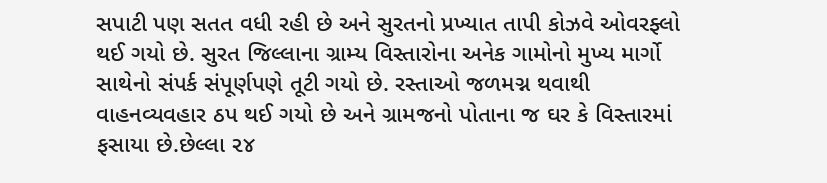સપાટી પણ સતત વધી રહી છે અને સુરતનો પ્રખ્યાત તાપી કોઝવે ઓવરફ્લો થઈ ગયો છે. સુરત જિલ્લાના ગ્રામ્ય વિસ્તારોના અનેક ગામોનો મુખ્ય માર્ગો સાથેનો સંપર્ક સંપૂર્ણપણે તૂટી ગયો છે. રસ્તાઓ જળમગ્ન થવાથી વાહનવ્યવહાર ઠપ થઈ ગયો છે અને ગ્રામજનો પોતાના જ ઘર કે વિસ્તારમાં ફસાયા છે.છેલ્લા ૨૪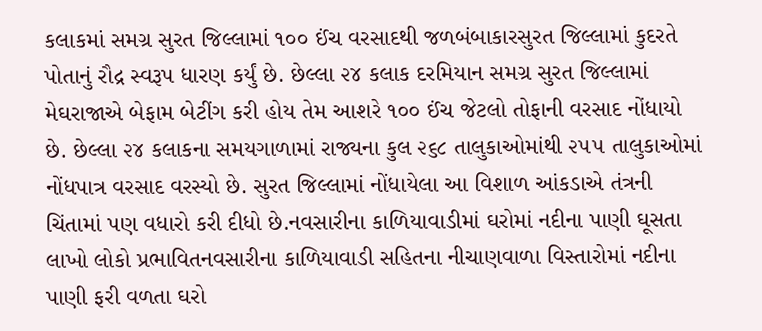કલાકમાં સમગ્ર સુરત જિલ્લામાં ૧૦૦ ઈંચ વરસાદથી જળબંબાકારસુરત જિલ્લામાં કુદરતે પોતાનું રૌદ્ર સ્વરૂપ ધારણ કર્યું છે. છેલ્લા ૨૪ કલાક દરમિયાન સમગ્ર સુરત જિલ્લામાં મેઘરાજાએ બેફામ બેટીંગ કરી હોય તેમ આશરે ૧૦૦ ઈંચ જેટલો તોફાની વરસાદ નોંધાયો છે. છેલ્લા ૨૪ કલાકના સમયગાળામાં રાજ્યના કુલ ૨૬૮ તાલુકાઓમાંથી ૨૫૫ તાલુકાઓમાં નોંધપાત્ર વરસાદ વરસ્યો છે. સુરત જિલ્લામાં નોંધાયેલા આ વિશાળ આંકડાએ તંત્રની ચિંતામાં પણ વધારો કરી દીધો છે.નવસારીના કાળિયાવાડીમાં ઘરોમાં નદીના પાણી ઘૂસતા લાખો લોકો પ્રભાવિતનવસારીના કાળિયાવાડી સહિતના નીચાણવાળા વિસ્તારોમાં નદીના પાણી ફરી વળતા ઘરો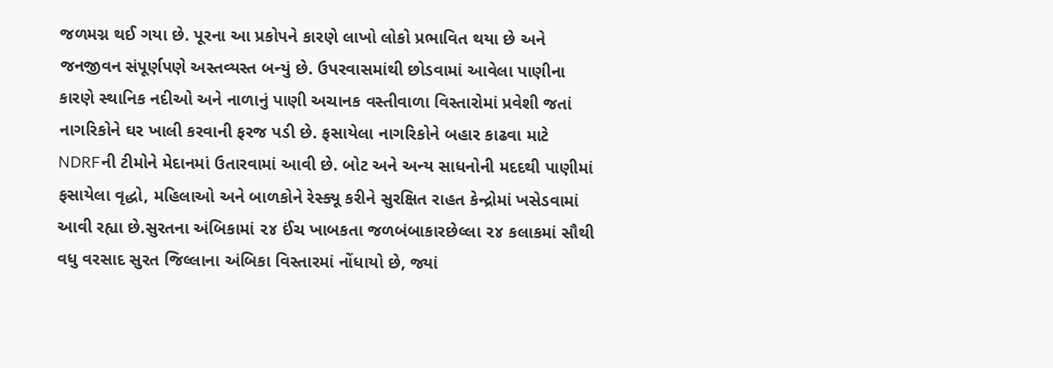જળમગ્ન થઈ ગયા છે. પૂરના આ પ્રકોપને કારણે લાખો લોકો પ્રભાવિત થયા છે અને જનજીવન સંપૂર્ણપણે અસ્તવ્યસ્ત બન્યું છે. ઉપરવાસમાંથી છોડવામાં આવેલા પાણીના કારણે સ્થાનિક નદીઓ અને નાળાનું પાણી અચાનક વસ્તીવાળા વિસ્તારોમાં પ્રવેશી જતાં નાગરિકોને ઘર ખાલી કરવાની ફરજ પડી છે. ફસાયેલા નાગરિકોને બહાર કાઢવા માટે NDRFની ટીમોને મેદાનમાં ઉતારવામાં આવી છે. બોટ અને અન્ય સાધનોની મદદથી પાણીમાં ફસાયેલા વૃદ્ધો, મહિલાઓ અને બાળકોને રેસ્ક્યૂ કરીને સુરક્ષિત રાહત કેન્દ્રોમાં ખસેડવામાં આવી રહ્યા છે.સુરતના અંબિકામાં ૨૪ ઈંચ ખાબકતા જળબંબાકારછેલ્લા ૨૪ કલાકમાં સૌથી વધુ વરસાદ સુરત જિલ્લાના અંબિકા વિસ્તારમાં નોંધાયો છે, જ્યાં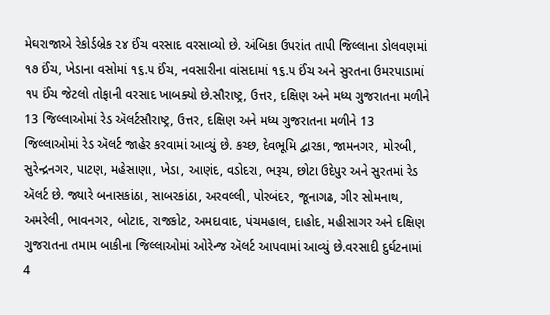મેઘરાજાએ રેકોર્ડબ્રેક ૨૪ ઈંચ વરસાદ વરસાવ્યો છે. અંબિકા ઉપરાંત તાપી જિલ્લાના ડોલવણમાં ૧૭ ઈંચ, ખેડાના વસોમાં ૧૬.૫ ઈંચ, નવસારીના વાંસદામાં ૧૬.૫ ઈંચ અને સુરતના ઉમરપાડામાં ૧૫ ઈંચ જેટલો તોફાની વરસાદ ખાબક્યો છે.સૌરાષ્ટ્ર, ઉત્તર, દક્ષિણ અને મધ્ય ગુજરાતના મળીને 13 જિલ્લાઓમાં રેડ ઍલર્ટસૌરાષ્ટ્ર, ઉત્તર, દક્ષિણ અને મધ્ય ગુજરાતના મળીને 13 જિલ્લાઓમાં રેડ ઍલર્ટ જાહેર કરવામાં આવ્યું છે. કચ્છ, દેવભૂમિ દ્વારકા, જામનગર, મોરબી, સુરેન્દ્રનગર, પાટણ, મહેસાણા, ખેડા, આણંદ, વડોદરા, ભરૂચ, છોટા ઉદેપુર અને સુરતમાં રેડ ઍલર્ટ છે. જ્યારે બનાસકાંઠા, સાબરકાંઠા, અરવલ્લી, પોરબંદર, જૂનાગઢ, ગીર સોમનાથ, અમરેલી, ભાવનગર, બોટાદ, રાજકોટ, અમદાવાદ, પંચમહાલ, દાહોદ, મહીસાગર અને દક્ષિણ ગુજરાતના તમામ બાકીના જિલ્લાઓમાં ઓરેન્જ ઍલર્ટ આપવામાં આવ્યું છે.વરસાદી દુર્ઘટનામાં 4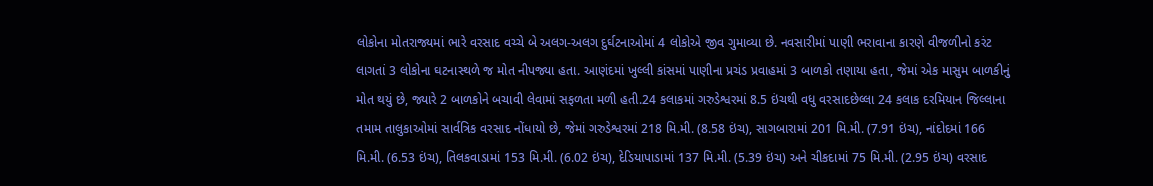લોકોના મોતરાજ્યમાં ભારે વરસાદ વચ્ચે બે અલગ-અલગ દુર્ઘટનાઓમાં 4 લોકોએ જીવ ગુમાવ્યા છે. નવસારીમાં પાણી ભરાવાના કારણે વીજળીનો કરંટ લાગતાં 3 લોકોના ઘટનાસ્થળે જ મોત નીપજ્યા હતા. આણંદમાં ખુલ્લી કાંસમાં પાણીના પ્રચંડ પ્રવાહમાં 3 બાળકો તણાયા હતા, જેમાં એક માસુમ બાળકીનું મોત થયું છે, જ્યારે 2 બાળકોને બચાવી લેવામાં સફળતા મળી હતી.24 કલાકમાં ગરુડેશ્વરમાં 8.5 ઇંચથી વધુ વરસાદછેલ્લા 24 કલાક દરમિયાન જિલ્લાના તમામ તાલુકાઓમાં સાર્વત્રિક વરસાદ નોંધાયો છે, જેમાં ગરુડેશ્વરમાં 218 મિ.મી. (8.58 ઇંચ), સાગબારામાં 201 મિ.મી. (7.91 ઇંચ), નાંદોદમાં 166 મિ.મી. (6.53 ઇંચ), તિલકવાડામાં 153 મિ.મી. (6.02 ઇંચ), દેડિયાપાડામાં 137 મિ.મી. (5.39 ઇંચ) અને ચીકદામાં 75 મિ.મી. (2.95 ઇંચ) વરસાદ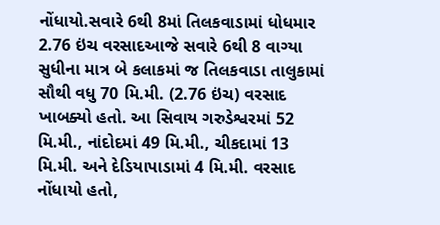નોંધાયો.સવારે 6થી 8માં તિલકવાડામાં ધોધમાર 2.76 ઇંચ વરસાદઆજે સવારે 6થી 8 વાગ્યા સુધીના માત્ર બે કલાકમાં જ તિલકવાડા તાલુકામાં સૌથી વધુ 70 મિ.મી. (2.76 ઇંચ) વરસાદ ખાબક્યો હતો. આ સિવાય ગરુડેશ્વરમાં 52 મિ.મી., નાંદોદમાં 49 મિ.મી., ચીકદામાં 13 મિ.મી. અને દેડિયાપાડામાં 4 મિ.મી. વરસાદ નોંધાયો હતો,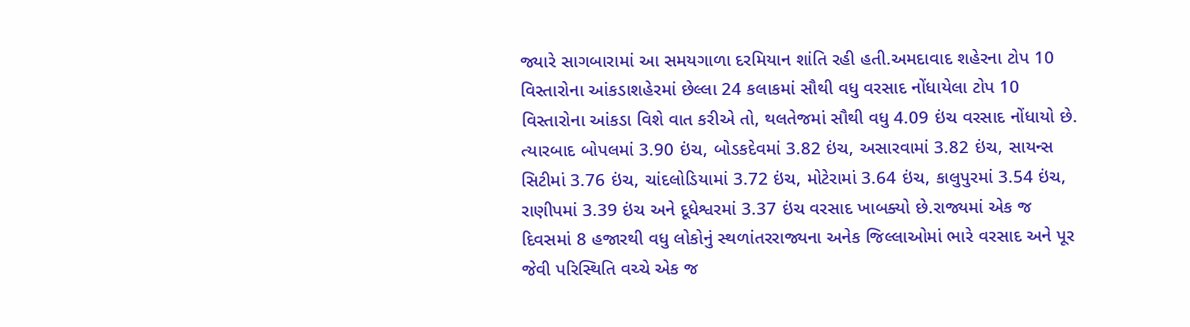જ્યારે સાગબારામાં આ સમયગાળા દરમિયાન શાંતિ રહી હતી.અમદાવાદ શહેરના ટોપ 10 વિસ્તારોના આંકડાશહેરમાં છેલ્લા 24 કલાકમાં સૌથી વધુ વરસાદ નોંધાયેલા ટોપ 10 વિસ્તારોના આંકડા વિશે વાત કરીએ તો, થલતેજમાં સૌથી વધુ 4.09 ઇંચ વરસાદ નોંધાયો છે. ત્યારબાદ બોપલમાં 3.90 ઇંચ, બોડકદેવમાં 3.82 ઇંચ, અસારવામાં 3.82 ઇંચ, સાયન્સ સિટીમાં 3.76 ઇંચ, ચાંદલોડિયામાં 3.72 ઇંચ, મોટેરામાં 3.64 ઇંચ, કાલુપુરમાં 3.54 ઇંચ, રાણીપમાં 3.39 ઇંચ અને દૂધેશ્વરમાં 3.37 ઇંચ વરસાદ ખાબક્યો છે.રાજ્યમાં એક જ દિવસમાં 8 હજારથી વધુ લોકોનું સ્થળાંતરરાજ્યના અનેક જિલ્લાઓમાં ભારે વરસાદ અને પૂર જેવી પરિસ્થિતિ વચ્ચે એક જ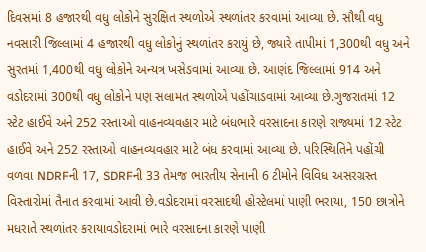દિવસમાં 8 હજારથી વધુ લોકોને સુરક્ષિત સ્થળોએ સ્થળાંતર કરવામાં આવ્યા છે. સૌથી વધુ નવસારી જિલ્લામાં 4 હજારથી વધુ લોકોનું સ્થળાંતર કરાયું છે, જ્યારે તાપીમાં 1,300થી વધુ અને સુરતમાં 1,400થી વધુ લોકોને અન્યત્ર ખસેડવામાં આવ્યા છે. આણંદ જિલ્લામાં 914 અને વડોદરામાં 300થી વધુ લોકોને પણ સલામત સ્થળોએ પહોંચાડવામાં આવ્યા છે.ગુજરાતમાં 12 સ્ટેટ હાઈવે અને 252 રસ્તાઓ વાહનવ્યવહાર માટે બંધભારે વરસાદના કારણે રાજ્યમાં 12 સ્ટેટ હાઈવે અને 252 રસ્તાઓ વાહનવ્યવહાર માટે બંધ કરવામાં આવ્યા છે. પરિસ્થિતિને પહોંચી વળવા NDRFની 17, SDRFની 33 તેમજ ભારતીય સેનાની 6 ટીમોને વિવિધ અસરગ્રસ્ત વિસ્તારોમાં તૈનાત કરવામાં આવી છે.વડોદરામાં વરસાદથી હોસ્ટેલમાં પાણી ભરાયા, 150 છાત્રોને મધરાતે સ્થળાંતર કરાયાવડોદરામાં ભારે વરસાદના કારણે પાણી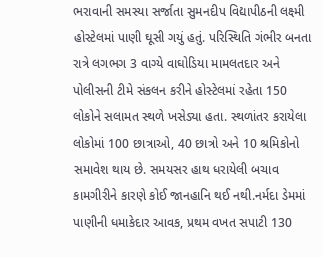ભરાવાની સમસ્યા સર્જાતા સુમનદીપ વિદ્યાપીઠની લક્ષ્મી હોસ્ટેલમાં પાણી ઘૂસી ગયું હતું. પરિસ્થિતિ ગંભીર બનતા રાત્રે લગભગ 3 વાગ્યે વાઘોડિયા મામલતદાર અને પોલીસની ટીમે સંકલન કરીને હોસ્ટેલમાં રહેતા 150 લોકોને સલામત સ્થળે ખસેડ્યા હતા. સ્થળાંતર કરાયેલા લોકોમાં 100 છાત્રાઓ, 40 છાત્રો અને 10 શ્રમિકોનો સમાવેશ થાય છે. સમયસર હાથ ધરાયેલી બચાવ કામગીરીને કારણે કોઈ જાનહાનિ થઈ નથી.નર્મદા ડેમમાં પાણીની ધમાકેદાર આવક, પ્રથમ વખત સપાટી 130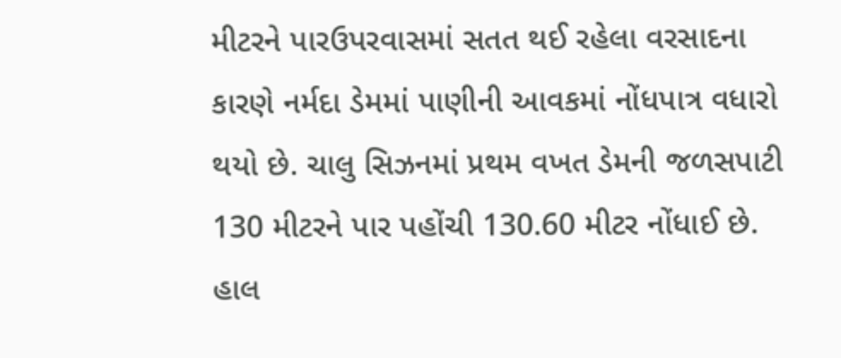મીટરને પારઉપરવાસમાં સતત થઈ રહેલા વરસાદના કારણે નર્મદા ડેમમાં પાણીની આવકમાં નોંધપાત્ર વધારો થયો છે. ચાલુ સિઝનમાં પ્રથમ વખત ડેમની જળસપાટી 130 મીટરને પાર પહોંચી 130.60 મીટર નોંધાઈ છે. હાલ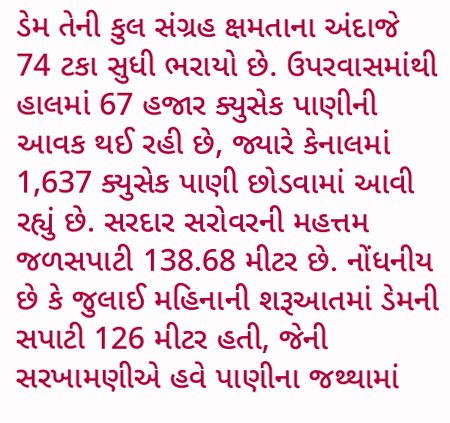ડેમ તેની કુલ સંગ્રહ ક્ષમતાના અંદાજે 74 ટકા સુધી ભરાયો છે. ઉપરવાસમાંથી હાલમાં 67 હજાર ક્યુસેક પાણીની આવક થઈ રહી છે, જ્યારે કેનાલમાં 1,637 ક્યુસેક પાણી છોડવામાં આવી રહ્યું છે. સરદાર સરોવરની મહત્તમ જળસપાટી 138.68 મીટર છે. નોંધનીય છે કે જુલાઈ મહિનાની શરૂઆતમાં ડેમની સપાટી 126 મીટર હતી, જેની સરખામણીએ હવે પાણીના જથ્થામાં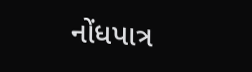નોંધપાત્ર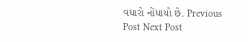વધારો નોંધાયો છે. Previous Post Next Post